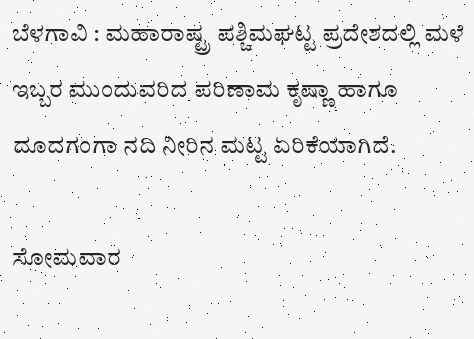ಬೆಳಗಾವಿ : ಮಹಾರಾಷ್ಟ್ರ ಪಶ್ಚಿಮಘಟ್ಟ ‌ಪ್ರದೇಶದಲ್ಲಿ‌ ಮಳೆ ಇಬ್ಬರ ಮುಂದುವರಿದ ಪರಿಣಾಮ ಕೃಷ್ಣಾ ಹಾಗೂ ದೂದಗಂಗಾ ನದಿ‌‌ ನೀರಿ‌ನ ಮಟ್ಟ ಏರಿಕೆಯಾಗಿದೆ.

ಸೋಮವಾರ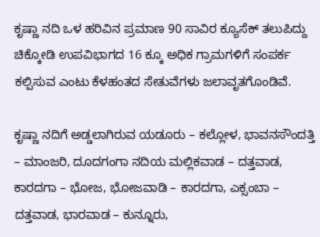ಕೃಷ್ಣಾ ನದಿ ಒಳ ಹರಿವಿನ ಪ್ರಮಾಣ 90 ಸಾವಿರ ಕ್ಯೂಸೆಕ್ ತಲುಪಿದ್ದು ಚಿಕ್ಕೋಡಿ ಉಪವಿಭಾಗದ 16 ಕ್ಕೂ ಅಧಿಕ ಗ್ರಾಮಗಳಿಗೆ ಸಂಪರ್ಕ ಕಲ್ಪಿಸುವ ಎಂಟು ಕೆಳಹಂತದ ಸೇತುವೆಗಳು ಜಲಾವೃತಗೊಂಡಿವೆ.

ಕೃಷ್ಣಾ ನದಿಗೆ ಅಡ್ಡಲಾಗಿರುವ ಯಡೂರು – ಕಲ್ಲೋಳ, ಭಾವನಸೌಂದತ್ತಿ – ಮಾಂಜರಿ, ದೂದಗಂಗಾ ನದಿಯ ಮಲ್ಲಿಕವಾಡ – ದತ್ತವಾಡ, ಕಾರದಗಾ – ಭೋಜ, ಭೋಜವಾಡಿ – ಕಾರದಗಾ, ಎಕ್ಸಂಬಾ – ದತ್ತವಾಡ, ಭಾರವಾಡ – ಕುನ್ನೂರು,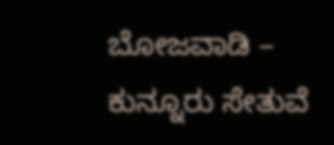ಬೋಜವಾಡಿ – ಕುನ್ನೂರು ಸೇತುವೆ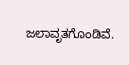ಜಲಾವೃತಗೊಂಡಿವೆ.